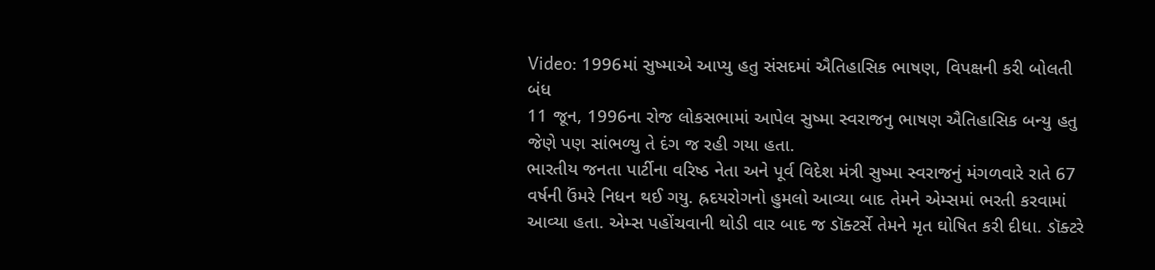Video: 1996માં સુષ્માએ આપ્યુ હતુ સંસદમાં ઐતિહાસિક ભાષણ, વિપક્ષની કરી બોલતી બંધ
11 જૂન, 1996ના રોજ લોકસભામાં આપેલ સુષ્મા સ્વરાજનુ ભાષણ ઐતિહાસિક બન્યુ હતુ જેણે પણ સાંભળ્યુ તે દંગ જ રહી ગયા હતા.
ભારતીય જનતા પાર્ટીના વરિષ્ઠ નેતા અને પૂર્વ વિદેશ મંત્રી સુષ્મા સ્વરાજનું મંગળવારે રાતે 67 વર્ષની ઉંમરે નિધન થઈ ગયુ. હ્રદયરોગનો હુમલો આવ્યા બાદ તેમને એમ્સમાં ભરતી કરવામાં આવ્યા હતા. એમ્સ પહોંચવાની થોડી વાર બાદ જ ડૉક્ટર્સે તેમને મૃત ઘોષિત કરી દીધા. ડૉક્ટરે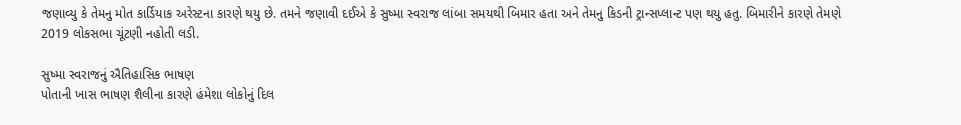જણાવ્યુ કે તેમનુ મોત કાર્ડિયાક અરેસ્ટના કારણે થયુ છે. તમને જણાવી દઈએ કે સુષ્મા સ્વરાજ લાંબા સમયથી બિમાર હતા અને તેમનુ કિડની ટ્રાન્સપ્લાન્ટ પણ થયુ હતુ. બિમારીને કારણે તેમણે 2019 લોકસભા ચૂંટણી નહોતી લડી.

સુષ્મા સ્વરાજનું ઐતિહાસિક ભાષણ
પોતાની ખાસ ભાષણ શૈલીના કારણે હંમેશા લોકોનું દિલ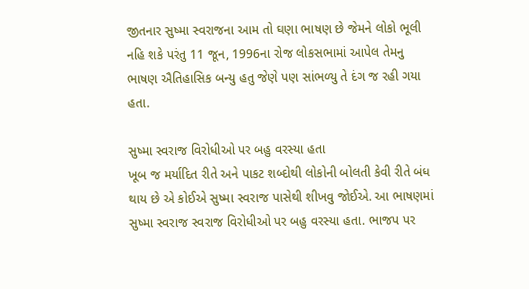જીતનાર સુષ્મા સ્વરાજના આમ તો ઘણા ભાષણ છે જેમને લોકો ભૂલી નહિ શકે પરંતુ 11 જૂન, 1996ના રોજ લોકસભામાં આપેલ તેમનુ ભાષણ ઐતિહાસિક બન્યુ હતુ જેણે પણ સાંભળ્યુ તે દંગ જ રહી ગયા હતા.

સુષ્મા સ્વરાજ વિરોધીઓ પર બહુ વરસ્યા હતા
ખૂબ જ મર્યાદિત રીતે અને પાકટ શબ્દોથી લોકોની બોલતી કેવી રીતે બંધ થાય છે એ કોઈએ સુષ્મા સ્વરાજ પાસેથી શીખવુ જોઈએ. આ ભાષણમાં સુષ્મા સ્વરાજ સ્વરાજ વિરોધીઓ પર બહુ વરસ્યા હતા. ભાજપ પર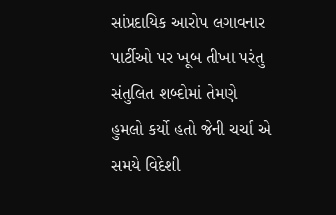સાંપ્રદાયિક આરોપ લગાવનાર પાર્ટીઓ પર ખૂબ તીખા પરંતુ સંતુલિત શબ્દોમાં તેમણે હુમલો કર્યો હતો જેની ચર્ચા એ સમયે વિદેશી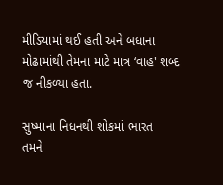મીડિયામાં થઈ હતી અને બધાના મોઢામાંથી તેમના માટે માત્ર ‘વાહ' શબ્દ જ નીકળ્યા હતા.

સુષ્માના નિધનથી શોકમાં ભારત
તમને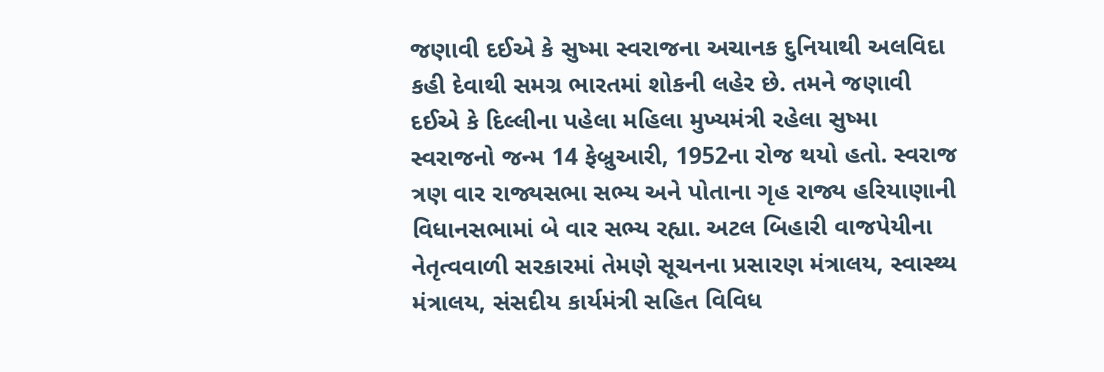જણાવી દઈએ કે સુષ્મા સ્વરાજના અચાનક દુનિયાથી અલવિદા કહી દેવાથી સમગ્ર ભારતમાં શોકની લહેર છે. તમને જણાવી દઈએ કે દિલ્લીના પહેલા મહિલા મુખ્યમંત્રી રહેલા સુષ્મા સ્વરાજનો જન્મ 14 ફેબ્રુઆરી, 1952ના રોજ થયો હતો. સ્વરાજ ત્રણ વાર રાજ્યસભા સભ્ય અને પોતાના ગૃહ રાજ્ય હરિયાણાની વિધાનસભામાં બે વાર સભ્ય રહ્યા. અટલ બિહારી વાજપેયીના નેતૃત્વવાળી સરકારમાં તેમણે સૂચનના પ્રસારણ મંત્રાલય, સ્વાસ્થ્ય મંત્રાલય, સંસદીય કાર્યમંત્રી સહિત વિવિધ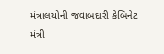મંત્રાલયોની જવાબદારી કેબિનેટ મંત્રી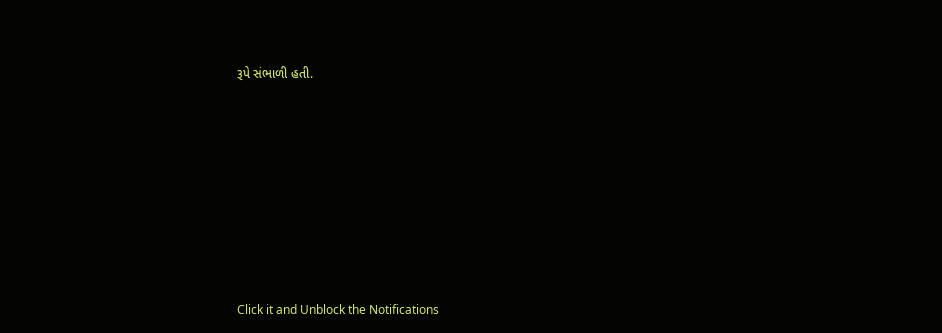રૂપે સંભાળી હતી.












Click it and Unblock the Notifications